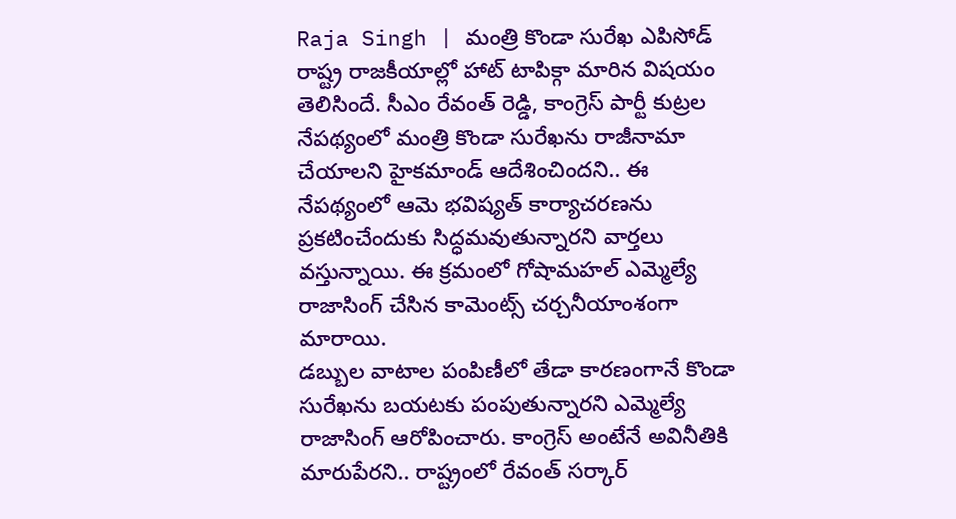Raja Singh | మంత్రి కొండా సురేఖ ఎపిసోడ్ రాష్ట్ర రాజకీయాల్లో హాట్ టాపిక్గా మారిన విషయం తెలిసిందే. సీఎం రేవంత్ రెడ్డి, కాంగ్రెస్ పార్టీ కుట్రల నేపథ్యంలో మంత్రి కొండా సురేఖను రాజీనామా చేయాలని హైకమాండ్ ఆదేశించిందని.. ఈ నేపథ్యంలో ఆమె భవిష్యత్ కార్యాచరణను ప్రకటించేందుకు సిద్ధమవుతున్నారని వార్తలు వస్తున్నాయి. ఈ క్రమంలో గోషామహల్ ఎమ్మెల్యే రాజాసింగ్ చేసిన కామెంట్స్ చర్చనీయాంశంగా మారాయి.
డబ్బుల వాటాల పంపిణీలో తేడా కారణంగానే కొండా సురేఖను బయటకు పంపుతున్నారని ఎమ్మెల్యే రాజాసింగ్ ఆరోపించారు. కాంగ్రెస్ అంటేనే అవినీతికి మారుపేరని.. రాష్ట్రంలో రేవంత్ సర్కార్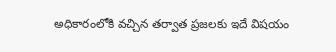అధికారంలోకి వచ్చిన తర్వాత ప్రజలకు ఇదే విషయం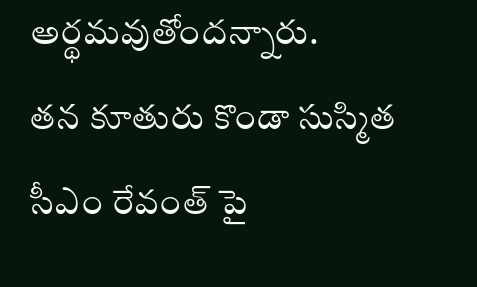అర్థమవుతోందన్నారు.
తన కూతురు కొండా సుస్మిత సీఎం రేవంత్ పై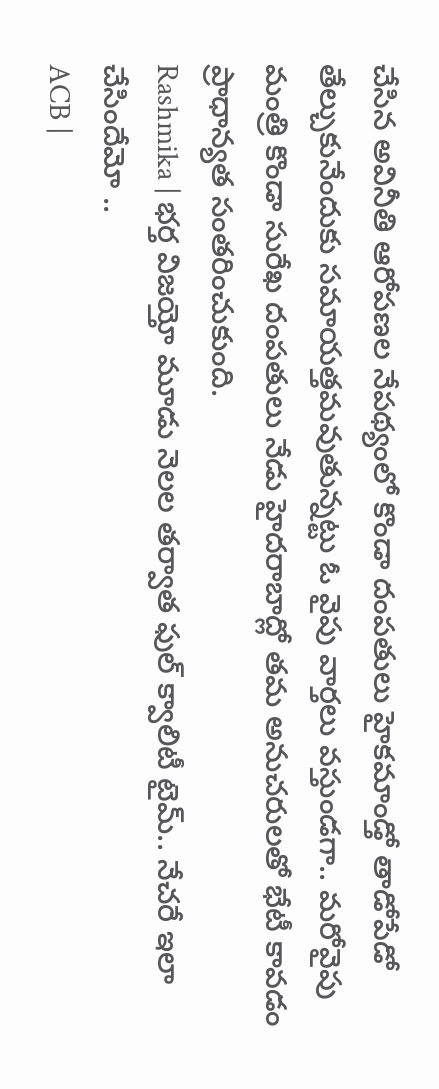చేసిన అవినీతి ఆరోపణల నేపథ్యంలో కొండా దంపతులు హైకమాండ్తో తాడోపేడో తేల్చుకునేందుకు సమాయత్తమవుతున్నట్టు ఓ వైపు వార్తలు వస్తుండగా.. మరోవైపు మంత్రి కొండా సురేఖ దంపతులు నేడు హైదరాబాద్లో తమ అనుచరులతో భేటీ కావడం ప్రాధాన్యత సంతరించుకుంది.
Rashmika | భర్త విజయ్తో మూడు నెలల తర్వాత ఫుల్ క్వాలిటీ టైమ్.. నేచరే ఇలా చేసిందేమో ..
ACB |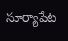సూర్యాపేట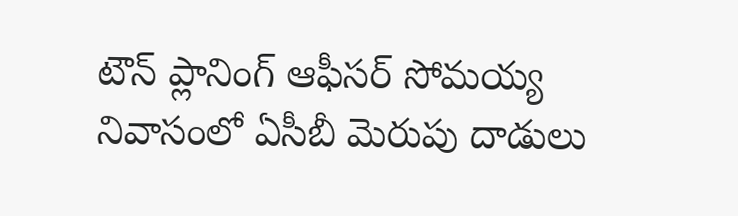టౌన్ ప్లానింగ్ ఆఫీసర్ సోమయ్య నివాసంలో ఏసీబీ మెరుపు దాడులు